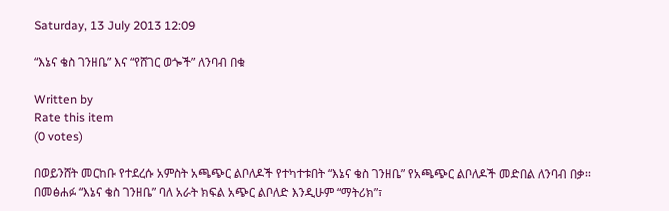Saturday, 13 July 2013 12:09

“እኔና ቄስ ገንዘቤ” እና “የሸገር ወጐች” ለንባብ በቁ

Written by
Rate this item
(0 votes)

በወይንሸት መርከቡ የተደረሱ አምስት አጫጭር ልቦለዶች የተካተቱበት “እኔና ቄስ ገንዘቤ” የአጫጭር ልቦለዶች መድበል ለንባብ በቃ፡፡ በመፅሐፉ “እኔና ቄስ ገንዘቤ” ባለ አራት ክፍል አጭር ልቦለድ እንዲሁም “ማትሪክ”፣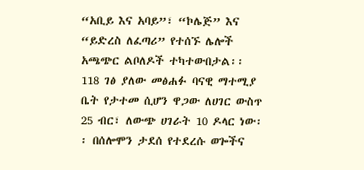“አቢይ እና አባይ”፣ “ኮሌጅ” እና “ይድረስ ለፈጣሪ” የተሰኙ ሌሎች አጫጭር ልቦለዶች ተካተውበታል፡፡ 118 ገፅ ያለው መፅሐፉ ባናዊ ማተሚያ ቤት የታተመ ሲሆን ዋጋው ለሀገር ውስጥ 25 ብር፣ ለውጭ ሀገራት 10 ዶላር ነው፡፡ በሰሎሞን ታደሰ የተደረሱ ወጐችና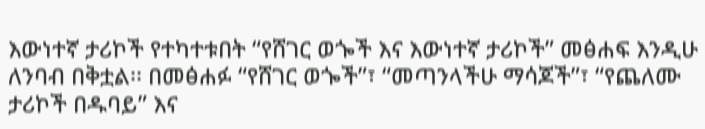እውነተኛ ታሪኮች የተካተቱበት “የሸገር ወጐች እና እውነተኛ ታሪኮች” መፅሐፍ እንዲሁ ለንባብ በቅቷል፡፡ በመፅሐፉ “የሸገር ወጐች”፣ “መጣንላችሁ ማሳጆች”፣ “የጨለሙ ታሪኮች በዱባይ” እና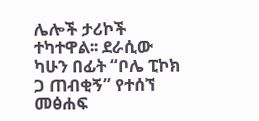ሌሎች ታሪኮች ተካተዋል፡፡ ደራሲው ካሁን በፊት “ቦሌ ፒኮክ ጋ ጠብቂኝ” የተሰኘ መፅሐፍ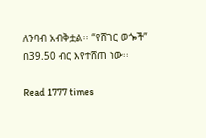ለንባብ አብቅቷል፡፡ “የሸገር ወጐች” በ39.50 ብር እየተሸጠ ነው፡፡

Read 1777 times